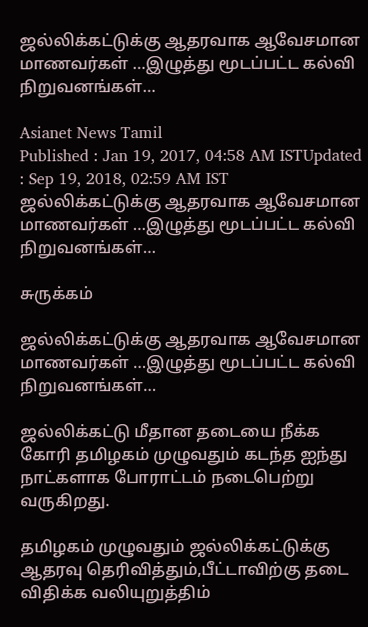ஜல்லிக்கட்டுக்கு ஆதரவாக ஆவேசமான மாணவர்கள் …இழுத்து மூடப்பட்ட கல்வி நிறுவனங்கள்…

Asianet News Tamil
Published : Jan 19, 2017, 04:58 AM ISTUpdated : Sep 19, 2018, 02:59 AM IST
ஜல்லிக்கட்டுக்கு ஆதரவாக ஆவேசமான மாணவர்கள் …இழுத்து மூடப்பட்ட கல்வி நிறுவனங்கள்…

சுருக்கம்

ஜல்லிக்கட்டுக்கு ஆதரவாக ஆவேசமான மாணவர்கள் …இழுத்து மூடப்பட்ட கல்வி நிறுவனங்கள்…

ஜல்லிக்கட்டு மீதான தடையை நீக்க கோரி தமிழகம் முழுவதும் கடந்த ஐந்து நாட்களாக போராட்டம் நடைபெற்று வருகிறது.

தமிழகம் முழுவதும் ஜல்லிக்கட்டுக்கு ஆதரவு தெரிவித்தும்,பீட்டாவிற்கு தடை விதிக்க வலியுறுத்திம்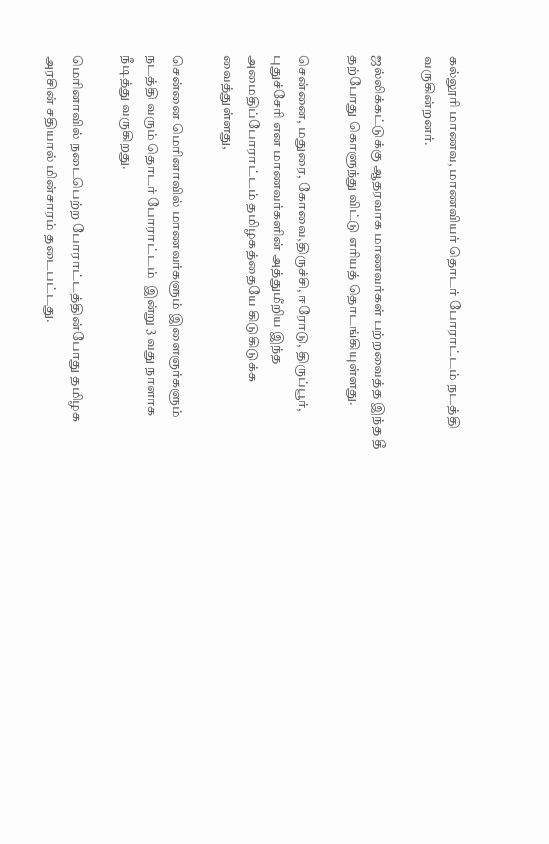கல்லூரி மாணவ, மாணவியர் தொடர் போராட்டம் நடத்தி வருகின்றனர்.

ஜல்லிக்கட்டுக்கு ஆதரவாக மாணவர்கள் பற்றவைத்த இந்த தீ தற்போது கொளுந்து விட்டு எரியத் தொடங்கியுள்ளது.

சென்னை, மதுரை, கோவை,திருச்சி, ஈரோடு, திருப்பூர், புதுச்சேரி என மாணவர்களின் அத்துமீறிய இந்த அமைதிப்போராட்டம் தமிழகத்தையே கிடுகிடுக்க வைத்துள்ளது,

சென்னை மெரினாவில் மாணவர்களும் இளைஞர்களும் நடத்தி வரும் தொடர் போராட்டம்  இன்று 3 வது நாளாக நீடித்து வருகிறது.

மெரினாவில் நடைபெற்ற போராட்டத்தின்போது தமிழக அரசின் சதியால் மின்சாரம் தடைபட்டது.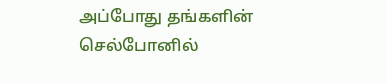அப்போது தங்களின் செல்போனில்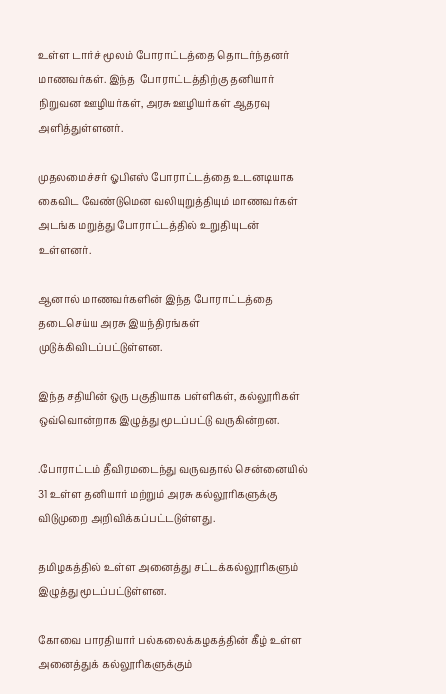உள்ள டார்ச் மூலம் போராட்டத்தை தொடர்ந்தனர் மாணவர்கள். இந்த  போராட்டத்திற்கு தனியார் நிறுவன ஊழியர்கள், அரசு ஊழியர்கள் ஆதரவு அளித்துள்ளனர்.

முதலமைச்சர் ஓபிஎஸ் போராட்டத்தை உடனடியாக கைவிட வேண்டுமென வலியுறுத்தியும் மாணவர்கள் அடங்க மறுத்து போராட்டத்தில் உறுதியுடன் உள்ளனர்.

ஆனால் மாணவர்களின் இந்த போராட்டத்தை தடைசெய்ய அரசு இயந்திரங்கள் முடுக்கிவிடப்பட்டுள்ளன.

இந்த சதியின் ஒரு பகுதியாக பள்ளிகள், கல்லூரிகள் ஒவ்வொன்றாக இழுத்து மூடப்பட்டு வருகின்றன.

.போராட்டம் தீவிரமடைந்து வருவதால் சென்னையில் 31 உள்ள தனியார் மற்றும் அரசு கல்லூரிகளுக்கு விடுமுறை அறிவிக்கப்பட்டடுள்ளது.

தமிழகத்தில் உள்ள அனைத்து சட்டக்கல்லூரிகளும் இழுத்து மூடப்பட்டுள்ளன.

கோவை பாரதியார் பல்கலைக்கழகத்தின் கீழ் உள்ள அனைத்துக் கல்லூரிகளுக்கும்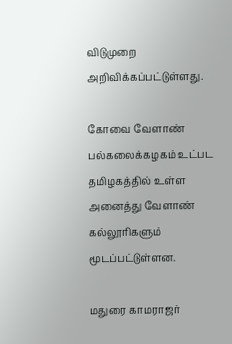விடுமுறை அறிவிக்கப்பட்டுள்ளது.

கோவை வேளாண் பல்கலைக்கழகம் உட்பட தமிழகத்தில் உள்ள அனைத்து வேளாண் கல்லூரிகளும் மூடப்பட்டுள்ளன.

மதுரை காமராஜர்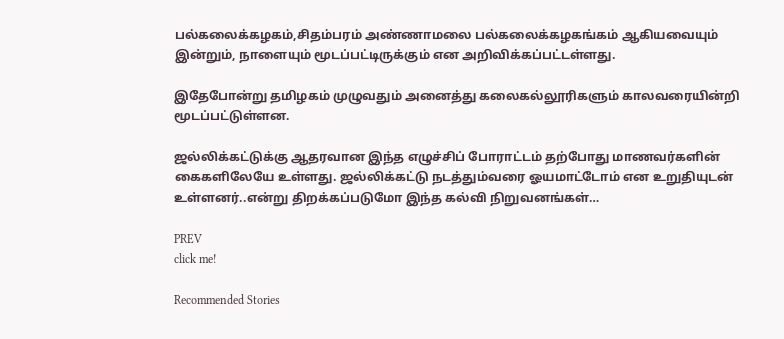பல்கலைக்கழகம்,சிதம்பரம் அண்ணாமலை பல்கலைக்கழகங்கம் ஆகியவையும் இன்றும், நாளையும் மூடப்பட்டிருக்கும் என அறிவிக்கப்பட்டள்ளது.

இதேபோன்று தமிழகம் முழுவதும் அனைத்து கலைகல்லூரிகளும் காலவரையின்றி மூடப்பட்டுள்ளன.

ஜல்லிக்கட்டுக்கு ஆதரவான இந்த எழுச்சிப் போராட்டம் தற்போது மாணவர்களின் கைகளிலேயே உள்ளது. ஜல்லிக்கட்டு நடத்தும்வரை ஓயமாட்டோம் என உறுதியுடன் உள்ளனர்..என்று திறக்கப்படுமோ இந்த கல்வி நிறுவனங்கள்…

PREV
click me!

Recommended Stories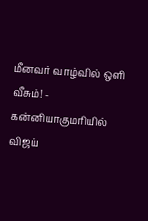மீனவர் வாழ்வில் ஒளி வீசும்! - கன்னியாகுமரியில் விஜய்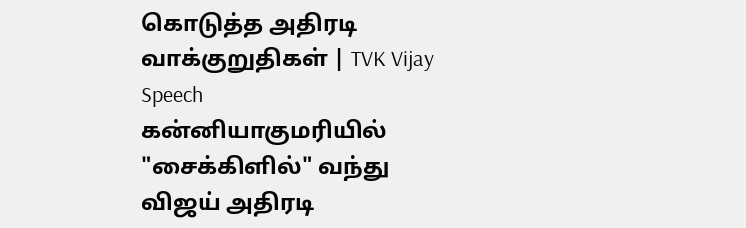கொடுத்த அதிரடி வாக்குறுதிகள் | TVK Vijay Speech
கன்னியாகுமரியில் "சைக்கிளில்" வந்து விஜய் அதிரடி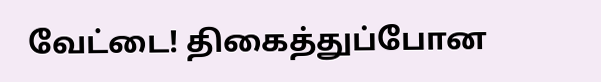வேட்டை! திகைத்துப்போன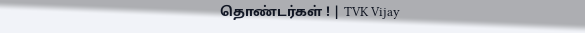தொண்டர்கள் ! | TVK Vijay